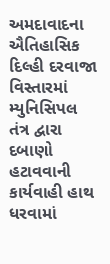અમદાવાદના ઐતિહાસિક દિલ્હી દરવાજા વિસ્તારમાં મ્યુનિસિપલ તંત્ર દ્વારા દબાણો હટાવવાની કાર્યવાહી હાથ ધરવામાં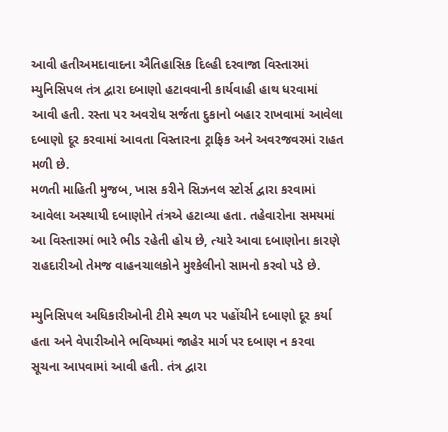આવી હતીઅમદાવાદના ઐતિહાસિક દિલ્હી દરવાજા વિસ્તારમાં મ્યુનિસિપલ તંત્ર દ્વારા દબાણો હટાવવાની કાર્યવાહી હાથ ધરવામાં આવી હતી. રસ્તા પર અવરોધ સર્જતા દુકાનો બહાર રાખવામાં આવેલા દબાણો દૂર કરવામાં આવતા વિસ્તારના ટ્રાફિક અને અવરજવરમાં રાહત મળી છે.
મળતી માહિતી મુજબ, ખાસ કરીને સિઝનલ સ્ટોર્સ દ્વારા કરવામાં આવેલા અસ્થાયી દબાણોને તંત્રએ હટાવ્યા હતા. તહેવારોના સમયમાં આ વિસ્તારમાં ભારે ભીડ રહેતી હોય છે, ત્યારે આવા દબાણોના કારણે રાહદારીઓ તેમજ વાહનચાલકોને મુશ્કેલીનો સામનો કરવો પડે છે.

મ્યુનિસિપલ અધિકારીઓની ટીમે સ્થળ પર પહોંચીને દબાણો દૂર કર્યા હતા અને વેપારીઓને ભવિષ્યમાં જાહેર માર્ગ પર દબાણ ન કરવા સૂચના આપવામાં આવી હતી. તંત્ર દ્વારા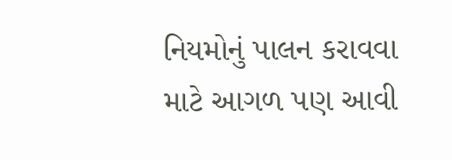નિયમોનું પાલન કરાવવા માટે આગળ પણ આવી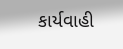કાર્યવાહી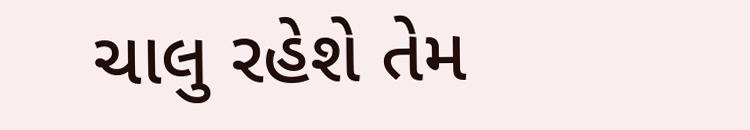ચાલુ રહેશે તેમ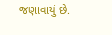જણાવાયું છે.